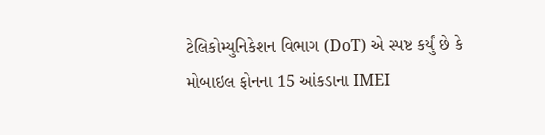ટેલિકોમ્યુનિકેશન વિભાગ (DoT) એ સ્પષ્ટ કર્યું છે કે મોબાઇલ ફોનના 15 આંકડાના IMEI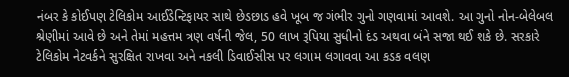નંબર કે કોઈપણ ટેલિકોમ આઈડેન્ટિફાયર સાથે છેડછાડ હવે ખૂબ જ ગંભીર ગુનો ગણવામાં આવશે. આ ગુનો નોન-બેલેબલ શ્રેણીમાં આવે છે અને તેમાં મહત્તમ ત્રણ વર્ષની જેલ, 50 લાખ રૂપિયા સુધીનો દંડ અથવા બંને સજા થઈ શકે છે. સરકારે ટેલિકોમ નેટવર્કને સુરક્ષિત રાખવા અને નકલી ડિવાઈસીસ પર લગામ લગાવવા આ કડક વલણ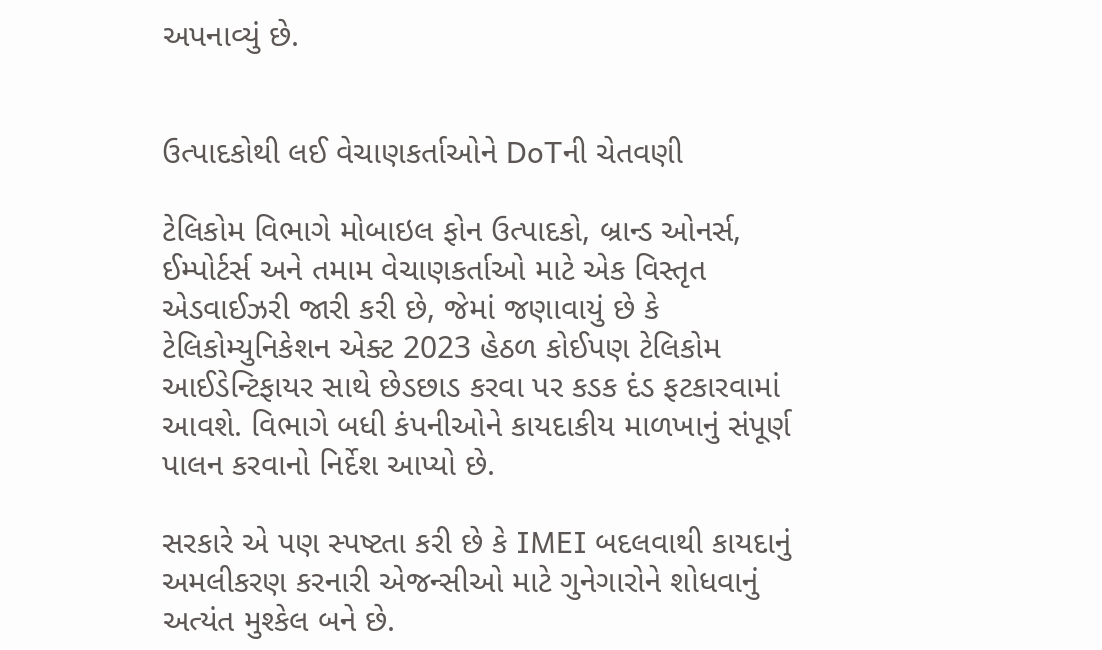અપનાવ્યું છે.


ઉત્પાદકોથી લઈ વેચાણકર્તાઓને DoTની ચેતવણી

ટેલિકોમ વિભાગે મોબાઇલ ફોન ઉત્પાદકો, બ્રાન્ડ ઓનર્સ, ઈમ્પોર્ટર્સ અને તમામ વેચાણકર્તાઓ માટે એક વિસ્તૃત એડવાઈઝરી જારી કરી છે, જેમાં જણાવાયું છે કે ટેલિકોમ્યુનિકેશન એક્ટ 2023 હેઠળ કોઈપણ ટેલિકોમ આઈડેન્ટિફાયર સાથે છેડછાડ કરવા પર કડક દંડ ફટકારવામાં આવશે. વિભાગે બધી કંપનીઓને કાયદાકીય માળખાનું સંપૂર્ણ પાલન કરવાનો નિર્દેશ આપ્યો છે.

સરકારે એ પણ સ્પષ્ટતા કરી છે કે IMEI બદલવાથી કાયદાનું અમલીકરણ કરનારી એજન્સીઓ માટે ગુનેગારોને શોધવાનું અત્યંત મુશ્કેલ બને છે.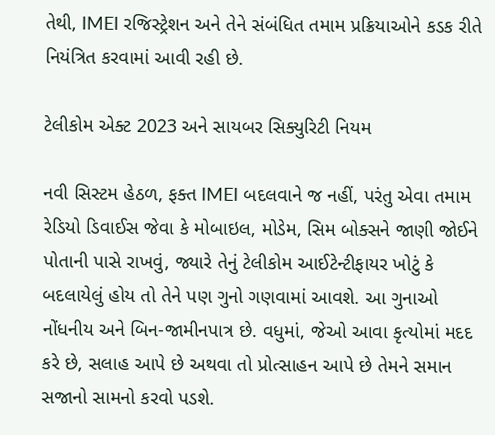તેથી, IMEI રજિસ્ટ્રેશન અને તેને સંબંધિત તમામ પ્રક્રિયાઓને કડક રીતે નિયંત્રિત કરવામાં આવી રહી છે.

ટેલીકોમ એક્ટ 2023 અને સાયબર સિક્યુરિટી નિયમ

નવી સિસ્ટમ હેઠળ, ફક્ત IMEI બદલવાને જ નહીં, પરંતુ એવા તમામ રેડિયો ડિવાઈસ જેવા કે મોબાઇલ, મોડેમ, સિમ બોક્સને જાણી જોઈને પોતાની પાસે રાખવું, જ્યારે તેનું ટેલીકોમ આઈટેન્ટીફાયર ખોટું કે બદલાયેલું હોય તો તેને પણ ગુનો ગણવામાં આવશે. આ ગુનાઓ નોંધનીય અને બિન-જામીનપાત્ર છે. વધુમાં, જેઓ આવા કૃત્યોમાં મદદ કરે છે, સલાહ આપે છે અથવા તો પ્રોત્સાહન આપે છે તેમને સમાન સજાનો સામનો કરવો પડશે.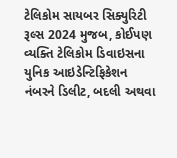ટેલિકોમ સાયબર સિક્યુરિટી રૂલ્સ 2024 મુજબ, કોઈપણ વ્યક્તિ ટેલિકોમ ડિવાઇસના યુનિક આઇડેન્ટિફિકેશન નંબરને ડિલીટ, બદલી અથવા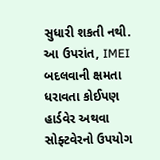સુધારી શકતી નથી. આ ઉપરાંત, IMEI બદલવાની ક્ષમતા ધરાવતા કોઈપણ હાર્ડવેર અથવા સોફ્ટવેરનો ઉપયોગ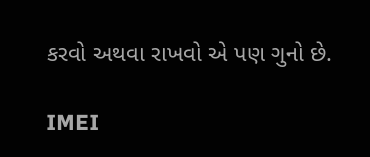કરવો અથવા રાખવો એ પણ ગુનો છે.

IMEI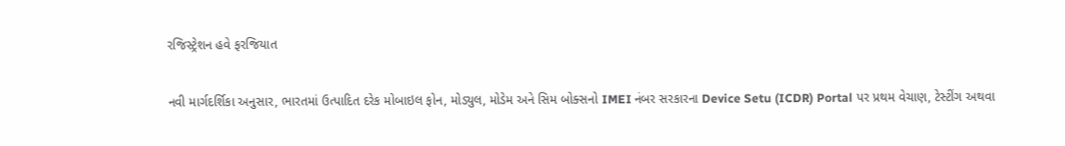રજિસ્ટ્રેશન હવે ફરજિયાત

નવી માર્ગદર્શિકા અનુસાર, ભારતમાં ઉત્પાદિત દરેક મોબાઇલ ફોન, મોડ્યુલ, મોડેમ અને સિમ બોક્સનો IMEI નંબર સરકારના Device Setu (ICDR) Portal પર પ્રથમ વેચાણ, ટેસ્ટીંગ અથવા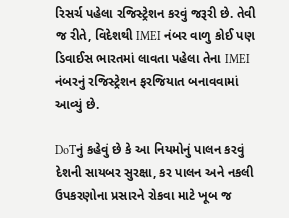રિસર્ચ પહેલા રજિસ્ટ્રેશન કરવું જરૂરી છે. તેવી જ રીતે, વિદેશથી IMEI નંબર વાળુ કોઈ પણ ડિવાઈસ ભારતમાં લાવતા પહેલા તેના IMEI નંબરનું રજિસ્ટ્રેશન ફરજિયાત બનાવવામાં આવ્યું છે.

DoTનું કહેવું છે કે આ નિયમોનું પાલન કરવું દેશની સાયબર સુરક્ષા, કર પાલન અને નકલી ઉપકરણોના પ્રસારને રોકવા માટે ખૂબ જ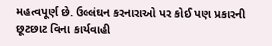મહત્વપૂર્ણ છે. ઉલ્લંઘન કરનારાઓ પર કોઈ પણ પ્રકારની છૂટછાટ વિના કાર્યવાહી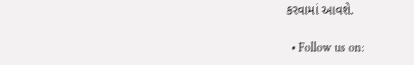કરવામાં આવશે.

  • Follow us on: